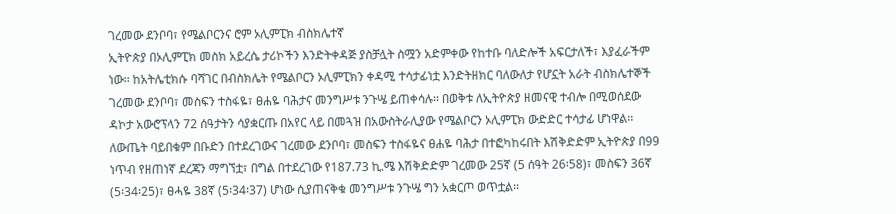ገረመው ደንቦባ፣ የሜልቦርንና ሮም ኦሊምፒክ ብስክሌተኛ
ኢትዮጵያ በኦሊምፒክ መስክ አይረሴ ታሪኮችን እንድትቀዳጅ ያስቻሏት ስሟን አድምቀው የከተቡ ባለድሎች አፍርታለች፣ እያፈራችም ነው፡፡ ከአትሌቲክሱ ባሻገር በብስክሌት የሜልቦርን ኦሊምፒክን ቀዳሚ ተሳታፊነቷ እንድትዘክር ባለውለታ የሆኗት አራት ብስክሌተኞች ገረመው ደንቦባ፣ መስፍን ተስፋዬ፣ ፀሐዬ ባሕታና መንግሥቱ ንጉሤ ይጠቀሳሉ፡፡ በወቅቱ ለኢትዮጵያ ዘመናዊ ተብሎ በሚወሰደው ዳኮታ አውሮፕላን 72 ሰዓታትን ሳያቋርጡ በአየር ላይ በመጓዝ በአውስትራሊያው የሜልቦርን ኦሊምፒክ ውድድር ተሳታፊ ሆነዋል፡፡
ለውጤት ባይበቁም በቡድን በተደረገውና ገረመው ደንቦባ፣ መስፍን ተስፋዬና ፀሐዬ ባሕታ በተፎካከሩበት እሽቅድድም ኢትዮጵያ በ99 ነጥብ የዘጠነኛ ደረጃን ማግኘቷ፣ በግል በተደረገው የ187.73 ኪ.ሜ እሽቅድድም ገረመው 25ኛ (5 ሰዓት 26፡58)፣ መስፍን 36ኛ (5፡34፡25)፣ ፀሓዬ 38ኛ (5፡34፡37) ሆነው ሲያጠናቅቁ መንግሥቱ ንጉሤ ግን አቋርጦ ወጥቷል፡፡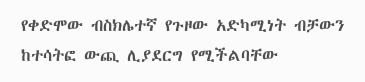የቀድሞው ብስክሌተኛ የጉዞው አድካሚነት ብቻውን ከተሳትፎ ውጪ ሊያደርግ የሚችልባቸው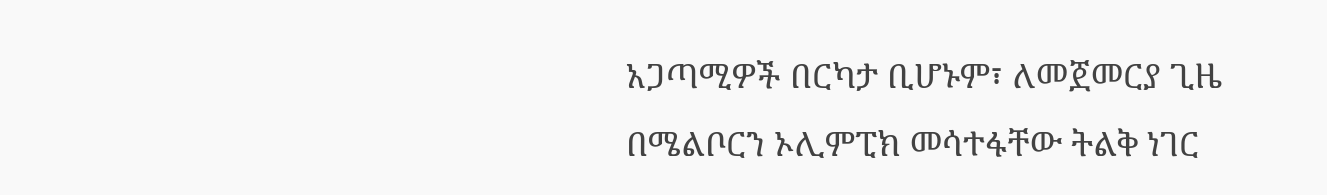አጋጣሚዎች በርካታ ቢሆኑም፣ ለመጀመርያ ጊዜ በሜልቦርን ኦሊምፒክ መሳተፋቸው ትልቅ ነገር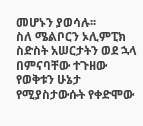መሆኑን ያወሳሉ፡፡
ስለ ሜልቦርን ኦሊምፒክ ስድስት አሠርታትን ወደ ኋላ በምናባቸው ተጉዘው የወቅቱን ሁኔታ የሚያስታውሱት የቀድሞው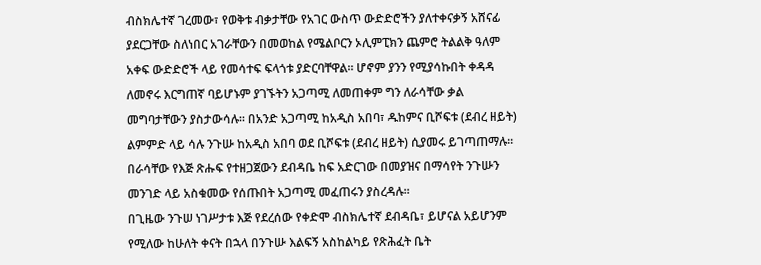ብስክሌተኛ ገረመው፣ የወቅቱ ብቃታቸው የአገር ውስጥ ውድድሮችን ያለተቀናቃኝ አሸናፊ ያደርጋቸው ስለነበር አገራቸውን በመወከል የሜልቦርን ኦሊምፒክን ጨምሮ ትልልቅ ዓለም አቀፍ ውድድሮች ላይ የመሳተፍ ፍላጎቱ ያድርባቸዋል፡፡ ሆኖም ያንን የሚያሳኩበት ቀዳዳ ለመኖሩ እርግጠኛ ባይሆኑም ያገኙትን አጋጣሚ ለመጠቀም ግን ለራሳቸው ቃል መግባታቸውን ያስታውሳሉ፡፡ በአንድ አጋጣሚ ከአዲስ አበባ፣ ዱከምና ቢሾፍቱ (ደብረ ዘይት) ልምምድ ላይ ሳሉ ንጉሡ ከአዲስ አበባ ወደ ቢሾፍቱ (ደብረ ዘይት) ሲያመሩ ይገጣጠማሉ፡፡ በራሳቸው የእጅ ጽሑፍ የተዘጋጀውን ደብዳቤ ከፍ አድርገው በመያዝና በማሳየት ንጉሡን መንገድ ላይ አስቁመው የሰጡበት አጋጣሚ መፈጠሩን ያስረዳሉ፡፡
በጊዜው ንጉሠ ነገሥታቱ እጅ የደረሰው የቀድሞ ብስክሌተኛ ደብዳቤ፣ ይሆናል አይሆንም የሚለው ከሁለት ቀናት በኋላ በንጉሡ እልፍኝ አስከልካይ የጽሕፈት ቤት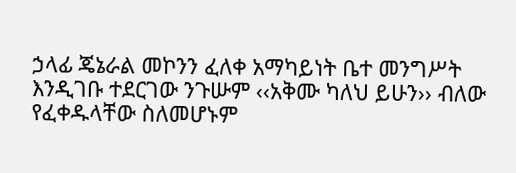ኃላፊ ጄኔራል መኮንን ፈለቀ አማካይነት ቤተ መንግሥት እንዲገቡ ተደርገው ንጉሡም ‹‹አቅሙ ካለህ ይሁን›› ብለው የፈቀዱላቸው ስለመሆኑም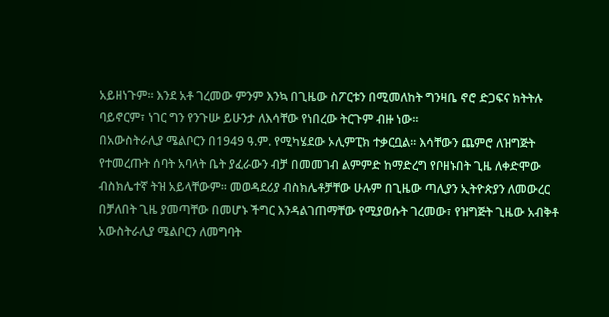አይዘነጉም፡፡ እንደ አቶ ገረመው ምንም እንኳ በጊዜው ስፖርቱን በሚመለከት ግንዛቤ ኖሮ ድጋፍና ክትትሉ ባይኖርም፣ ነገር ግን የንጉሡ ይሁንታ ለእሳቸው የነበረው ትርጉም ብዙ ነው፡፡
በአውስትራሊያ ሜልቦርን በ1949 ዓ.ም. የሚካሄደው ኦሊምፒክ ተቃርቧል፡፡ እሳቸውን ጨምሮ ለዝግጅት የተመረጡት ሰባት አባላት ቤት ያፈራውን ብቻ በመመገብ ልምምድ ከማድረግ የቦዘኑበት ጊዜ ለቀድሞው ብስክሌተኛ ትዝ አይላቸውም፡፡ መወዳደሪያ ብስክሌቶቻቸው ሁሉም በጊዜው ጣሊያን ኢትዮጵያን ለመውረር በቻለበት ጊዜ ያመጣቸው በመሆኑ ችግር እንዳልገጠማቸው የሚያወሱት ገረመው፣ የዝግጅት ጊዜው አብቅቶ አውስትራሊያ ሜልቦርን ለመግባት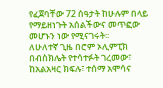የፈጀባቸው 72 ሰዓታት ከሁሉም በላይ የማይዘነጉት አሰልችውና መጥፎው መሆኑን ነው የሚናገሩት፡፡
ለሁለተኛ ጊዜ በሮም ኦሊምፒክ በብስክሌት የተሳተፉት ገረመው፣ ከአልአዛር ክፍሉ፣ ተሰማ አሞሳና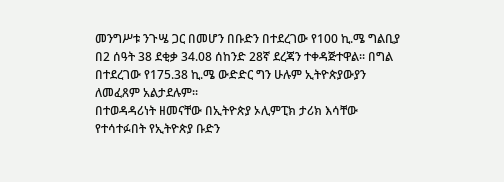መንግሥቱ ንጉሤ ጋር በመሆን በቡድን በተደረገው የ100 ኪ.ሜ ግልቢያ በ2 ሰዓት 38 ደቂቃ 34.08 ሰከንድ 28ኛ ደረጃን ተቀዳጅተዋል፡፡ በግል በተደረገው የ175.38 ኪ.ሜ ውድድር ግን ሁሉም ኢትዮጵያውያን ለመፈጸም አልታደሉም፡፡
በተወዳዳሪነት ዘመናቸው በኢትዮጵያ ኦሊምፒክ ታሪክ እሳቸው የተሳተፉበት የኢትዮጵያ ቡድን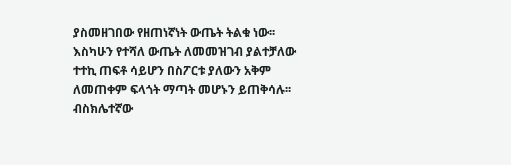ያስመዘገበው የዘጠነኛነት ውጤት ትልቁ ነው፡፡ እስካሁን የተሻለ ውጤት ለመመዝገብ ያልተቻለው ተተኪ ጠፍቶ ሳይሆን በስፖርቱ ያለውን አቅም ለመጠቀም ፍላጎት ማጣት መሆኑን ይጠቅሳሉ፡፡
ብስክሌተኛው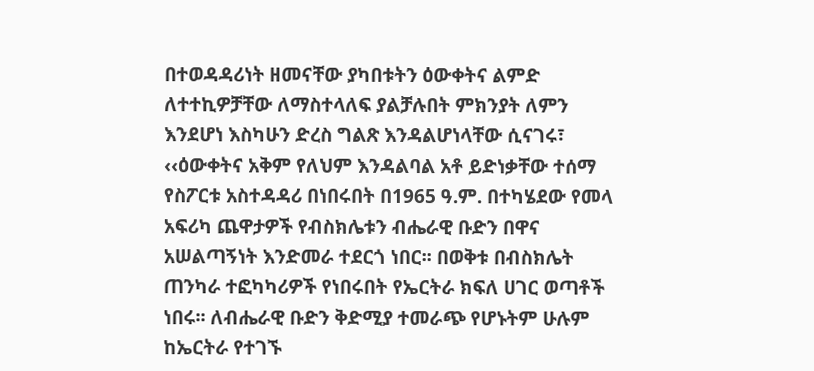በተወዳዳሪነት ዘመናቸው ያካበቱትን ዕውቀትና ልምድ ለተተኪዎቻቸው ለማስተላለፍ ያልቻሉበት ምክንያት ለምን እንደሆነ እስካሁን ድረስ ግልጽ እንዳልሆነላቸው ሲናገሩ፣ ‹‹ዕውቀትና አቅም የለህም እንዳልባል አቶ ይድነቃቸው ተሰማ የስፖርቱ አስተዳዳሪ በነበሩበት በ1965 ዓ.ም. በተካሄደው የመላ አፍሪካ ጨዋታዎች የብስክሌቱን ብሔራዊ ቡድን በዋና አሠልጣኝነት እንድመራ ተደርጎ ነበር፡፡ በወቅቱ በብስክሌት ጠንካራ ተፎካካሪዎች የነበሩበት የኤርትራ ክፍለ ሀገር ወጣቶች ነበሩ፡፡ ለብሔራዊ ቡድን ቅድሚያ ተመራጭ የሆኑትም ሁሉም ከኤርትራ የተገኙ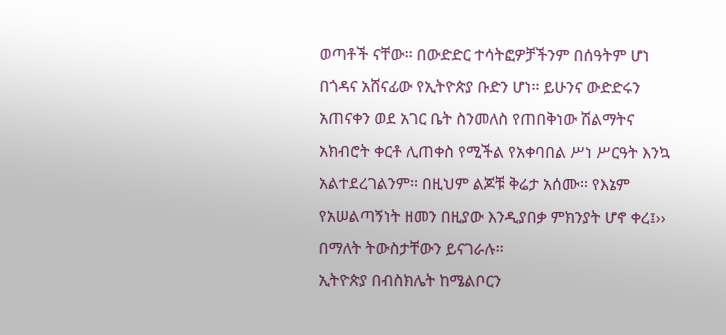ወጣቶች ናቸው፡፡ በውድድር ተሳትፎዎቻችንም በሰዓትም ሆነ በጎዳና አሸናፊው የኢትዮጵያ ቡድን ሆነ፡፡ ይሁንና ውድድሩን አጠናቀን ወደ አገር ቤት ስንመለስ የጠበቅነው ሽልማትና አክብሮት ቀርቶ ሊጠቀስ የሚችል የአቀባበል ሥነ ሥርዓት እንኳ አልተደረገልንም፡፡ በዚህም ልጆቹ ቅሬታ አሰሙ፡፡ የእኔም የአሠልጣኝነት ዘመን በዚያው እንዲያበቃ ምክንያት ሆኖ ቀረ፤›› በማለት ትውስታቸውን ይናገራሉ፡፡
ኢትዮጵያ በብስክሌት ከሜልቦርን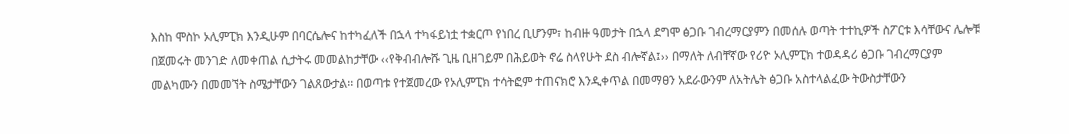እስከ ሞስኮ ኦሊምፒክ እንዲሁም በባርሴሎና ከተካፈለች በኋላ ተካፋይነቷ ተቋርጦ የነበረ ቢሆንም፣ ከብዙ ዓመታት በኋላ ደግሞ ፅጋቡ ገብረማርያምን በመሰሉ ወጣት ተተኪዎች ስፖርቱ እሳቸውና ሌሎቹ በጀመሩት መንገድ ለመቀጠል ሲታትሩ መመልከታቸው ‹‹የቅብብሎሹ ጊዜ ቢዘገይም በሕይወት ኖሬ ስላየሁት ደስ ብሎኛል፤›› በማለት ለብቸኛው የሪዮ ኦሊምፒክ ተወዳዳሪ ፅጋቡ ገብረማርያም መልካሙን በመመኘት ስሜታቸውን ገልጸውታል፡፡ በወጣቱ የተጀመረው የኦሊምፒክ ተሳትፎም ተጠናክሮ እንዲቀጥል በመማፀን አደራውንም ለአትሌት ፅጋቡ አስተላልፈው ትውስታቸውን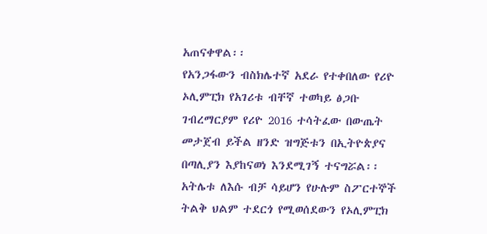አጠናቀዋል፡፡
የአንጋፋውን ብስክሌተኛ አደራ የተቀበለው የሪዮ ኦሊምፒክ የአገሪቱ ብቸኛ ተወካይ ፅጋቡ ገብረማርያም የሪዮ 2016 ተሳትፈው በውጤት መታጀብ ይችል ዘንድ ዝግጅቱን በኢትዮጵያና በጣሊያን እያከናወነ እንደሚገኝ ተናግሯል፡፡ አትሌቱ ለእሱ ብቻ ሳይሆን የሁሉም ስፖርተኞች ትልቅ ህልም ተደርጎ የሚወሰደውን የኦሊምፒክ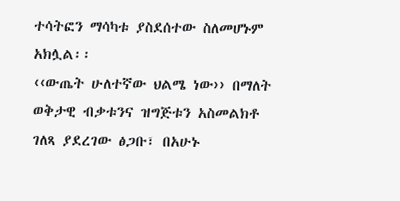ተሳትፎን ማሳካቱ ያስደሰተው ስለመሆኑም አክሏል፡፡
‹‹ውጤት ሁለተኛው ህልሜ ነው›› በማለት ወቅታዊ ብቃቱንና ዝግጅቱን አስመልክቶ ገለጻ ያደረገው ፅጋቡ፣ በአሁኑ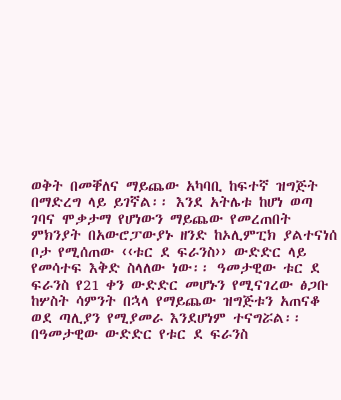ወቅት በመቐለና ማይጨው አካባቢ ከፍተኛ ዝግጅት በማድረግ ላይ ይገኛል፡፡ እንደ አትሌቱ ከሆነ ወጣ ገባና ሞቃታማ የሆነውን ማይጨው የመረጠበት ምክንያት በአውሮፓውያኑ ዘንድ ከኦሊምፒክ ያልተናነሰ ቦታ የሚሰጠው ‹‹ቱር ደ ፍራንስ›› ውድድር ላይ የመሳተፍ እቅድ ስላለው ነው፡፡ ዓመታዊው ቱር ደ ፍራንስ የ21 ቀን ውድድር መሆኑን የሚናገረው ፅጋቡ ከሦስት ሳምንት በኋላ የማይጨው ዝግጅቱን አጠናቆ ወደ ጣሊያን የሚያመራ እንደሆነም ተናግሯል፡፡
በዓመታዊው ውድድር የቱር ደ ፍራንስ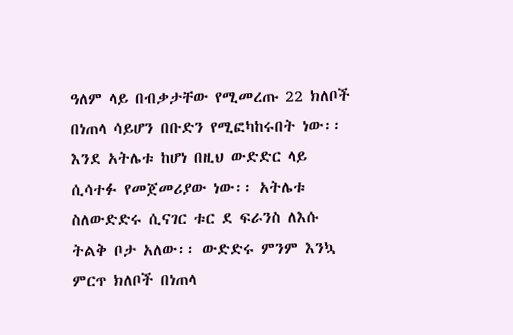ዓለም ላይ በብቃታቸው የሚመረጡ 22 ክለቦች በነጠላ ሳይሆን በቡድን የሚፎካከሩበት ነው፡፡ እንደ አትሌቱ ከሆነ በዚህ ውድድር ላይ ሲሳተፉ የመጀመሪያው ነው፡፡ አትሌቱ ስለውድድሩ ሲናገር ቱር ደ ፍራንስ ለእሱ ትልቅ ቦታ አለው፡፡ ውድድሩ ምንም እንኳ ምርጥ ክለቦች በነጠላ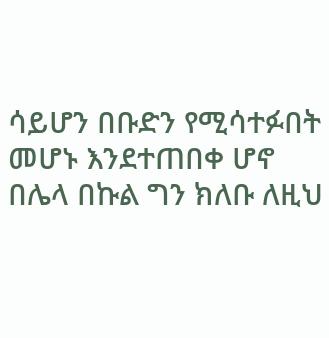ሳይሆን በቡድን የሚሳተፉበት መሆኑ እንደተጠበቀ ሆኖ በሌላ በኩል ግን ክለቡ ለዚህ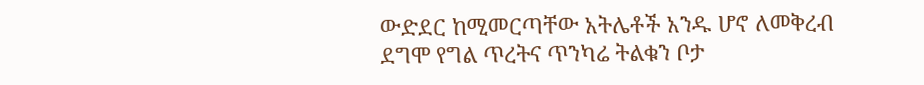ውድደር ከሚመርጣቸው አትሌቶች አንዱ ሆኖ ለመቅረብ ደግሞ የግል ጥረትና ጥንካሬ ትልቁን ቦታ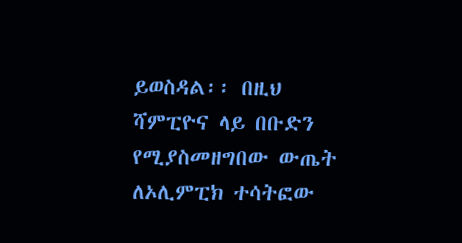ይወስዳል፡፡ በዚህ ሻምፒዮና ላይ በቡድን የሚያስመዘግበው ውጤት ለኦሊምፒክ ተሳትፎው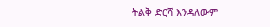ትልቅ ድርሻ እንዳለውም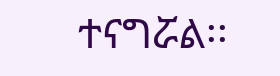ተናግሯል፡፡